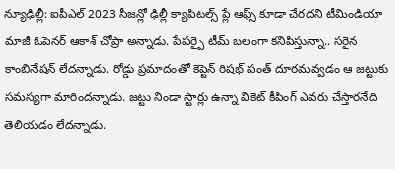న్యూఢిల్లీ: ఐపీఎల్ 2023 సీజన్లో ఢిల్లీ క్యాపిటల్స్ ప్లే ఆఫ్స్ కూడా చేరదని టీమిండియా మాజీ ఓపెనర్ ఆకాశ్ చోప్రా అన్నాడు. పేపర్పై టీమ్ బలంగా కనిపిస్తున్నా.. సరైన కాంబినేషన్ లేదన్నాడు. రోడ్డు ప్రమాదంతో కెప్టెన్ రిషభ్ పంత్ దూరమవ్వడం ఆ జట్టుకు సమస్యగా మారిందన్నాడు. జట్టు నిండా స్టార్లు ఉన్నా వికెట్ కీపింగ్ ఎవరు చేస్తారనేది తెలియడం లేదన్నాడు.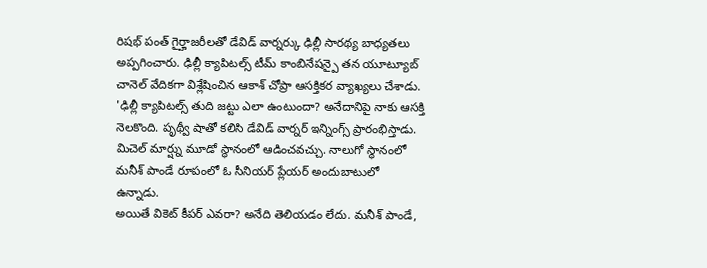రిషభ్ పంత్ గైర్హాజరీలతో డేవిడ్ వార్నర్కు ఢిల్లీ సారథ్య బాధ్యతలు అప్పగించారు. ఢిల్లీ క్యాపిటల్స్ టీమ్ కాంబినేషన్పై తన యూట్యూబ్ చానెల్ వేదికగా విశ్లేషించిన ఆకాశ్ చోప్రా ఆసక్తికర వ్యాఖ్యలు చేశాడు.
'ఢిల్లీ క్యాపిటల్స్ తుది జట్టు ఎలా ఉంటుందా? అనేదానిపై నాకు ఆసక్తి నెలకొంది. పృథ్వీ షాతో కలిసి డేవిడ్ వార్నర్ ఇన్నింగ్స్ ప్రారంభిస్తాడు. మిచెల్ మార్ష్ను మూడో స్థానంలో ఆడించవచ్చు. నాలుగో స్థానంలో మనీశ్ పాండే రూపంలో ఓ సీనియర్ ప్లేయర్ అందుబాటులో ఉన్నాడు.
అయితే వికెట్ కీపర్ ఎవరా? అనేది తెలియడం లేదు. మనీశ్ పాండే,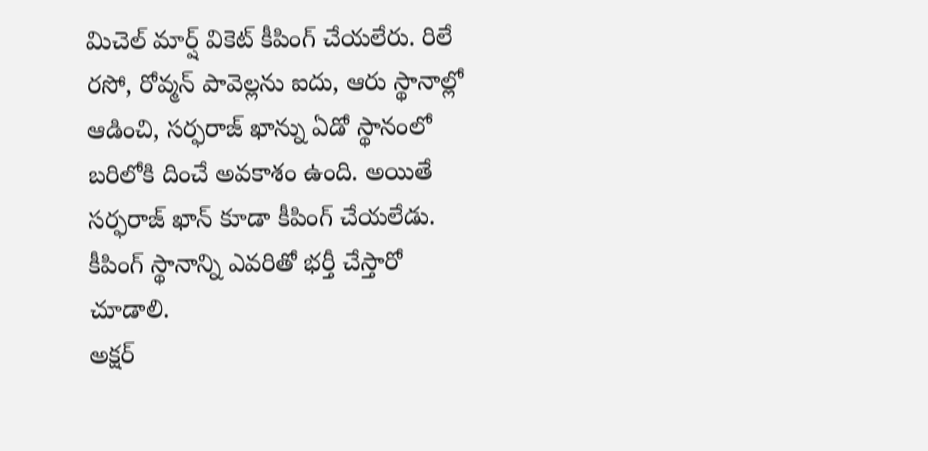మిచెల్ మార్ష్ వికెట్ కీపింగ్ చేయలేరు. రిలే రసో, రోవ్మన్ పావెల్లను ఐదు, ఆరు స్థానాల్లో ఆడించి, సర్ఫరాజ్ ఖాన్ను ఏడో స్థానంలో బరిలోకి దించే అవకాశం ఉంది. అయితే సర్ఫరాజ్ ఖాన్ కూడా కీపింగ్ చేయలేడు. కీపింగ్ స్థానాన్ని ఎవరితో భర్తీ చేస్తారో చూడాలి.
అక్షర్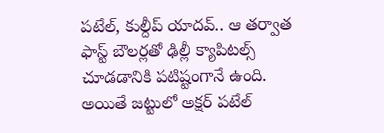పటేల్, కుల్దీప్ యాదవ్.. ఆ తర్వాత ఫాస్ట్ బౌలర్లతో ఢిల్లీ క్యాపిటల్స్ చూడడానికి పటిష్టంగానే ఉంది. అయితే జట్టులో అక్షర్ పటేల్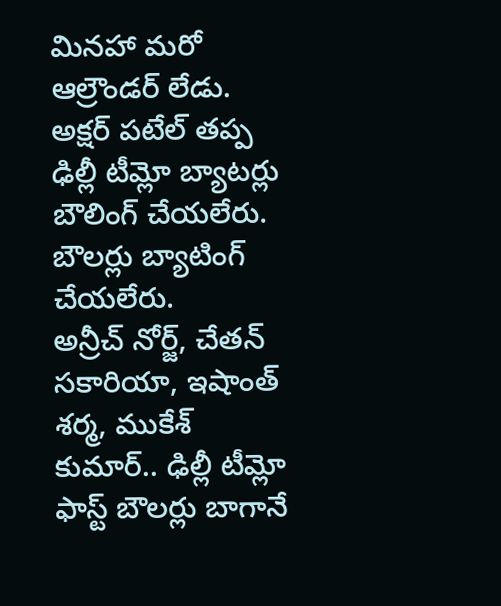మినహా మరో ఆల్రౌండర్ లేడు. అక్షర్ పటేల్ తప్ప ఢిల్లీ టీమ్లో బ్యాటర్లు బౌలింగ్ చేయలేరు. బౌలర్లు బ్యాటింగ్ చేయలేరు.
అన్రీచ్ నోర్జ్, చేతన్ సకారియా, ఇషాంత్ శర్మ, ముకేశ్ కుమార్.. ఢిల్లీ టీమ్లో ఫాస్ట్ బౌలర్లు బాగానే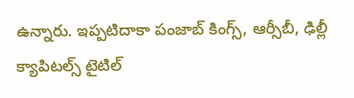ఉన్నారు. ఇప్పటిదాకా పంజాబ్ కింగ్స్, ఆర్సీబీ, ఢిల్లీ క్యాపిటల్స్ టైటిల్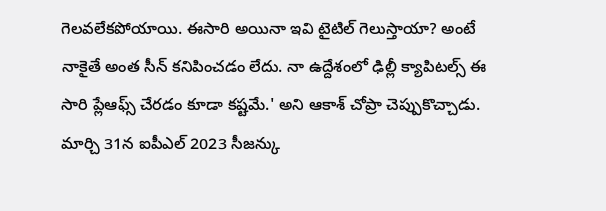గెలవలేకపోయాయి. ఈసారి అయినా ఇవి టైటిల్ గెలుస్తాయా? అంటే నాకైతే అంత సీన్ కనిపించడం లేదు. నా ఉద్దేశంలో ఢిల్లీ క్యాపిటల్స్ ఈ సారి ప్లేఆఫ్స్ చేరడం కూడా కష్టమే.' అని ఆకాశ్ చోప్రా చెప్పుకొచ్చాడు. మార్చి 31న ఐపీఎల్ 2023 సీజన్కు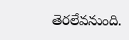తెరలేవనుంది.